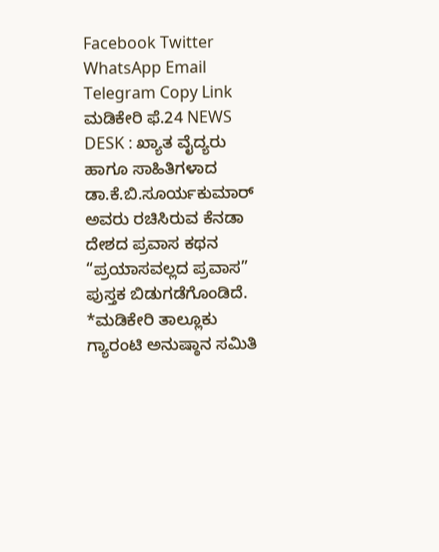Facebook Twitter WhatsApp Email Telegram Copy Link ಮಡಿಕೇರಿ ಫೆ.24 NEWS DESK : ಖ್ಯಾತ ವೈದ್ಯರು ಹಾಗೂ ಸಾಹಿತಿಗಳಾದ ಡಾ.ಕೆ.ಬಿ.ಸೂರ್ಯಕುಮಾರ್ ಅವರು ರಚಿಸಿರುವ ಕೆನಡಾ ದೇಶದ ಪ್ರವಾಸ ಕಥನ “ಪ್ರಯಾಸವಲ್ಲದ ಪ್ರವಾಸ” ಪುಸ್ತಕ ಬಿಡುಗಡೆಗೊಂಡಿದೆ.
*ಮಡಿಕೇರಿ ತಾಲ್ಲೂಕು ಗ್ಯಾರಂಟಿ ಅನುಷ್ಠಾನ ಸಮಿತಿ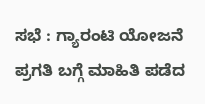ಸಭೆ : ಗ್ಯಾರಂಟಿ ಯೋಜನೆ ಪ್ರಗತಿ ಬಗ್ಗೆ ಮಾಹಿತಿ ಪಡೆದ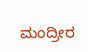ಮಂದ್ರೀರ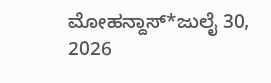ಮೋಹನ್ದಾಸ್*ಜುಲೈ 30, 2026